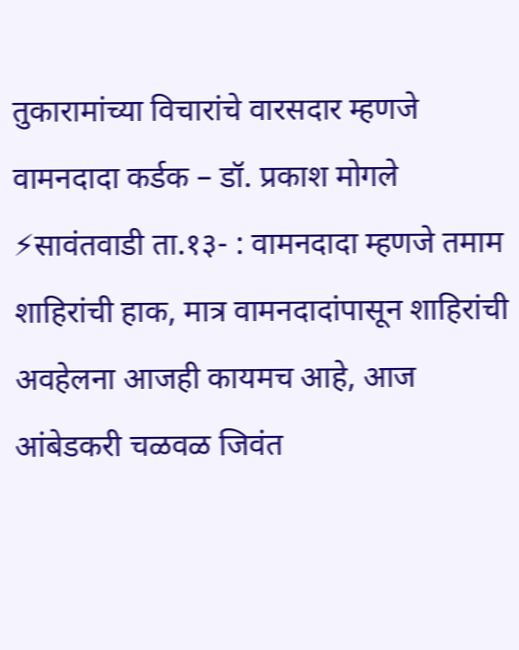तुकारामांच्या विचारांचे वारसदार म्हणजे वामनदादा कर्डक – डॉ. प्रकाश मोगले
⚡सावंतवाडी ता.१३- : वामनदादा म्हणजे तमाम शाहिरांची हाक, मात्र वामनदादांपासून शाहिरांची अवहेलना आजही कायमच आहे, आज आंबेडकरी चळवळ जिवंत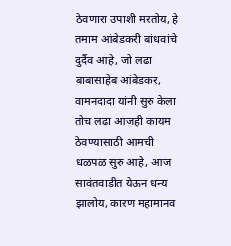ठेवणारा उपाशी मरतोय, हे तमाम आंबेडकरी बांधवांचे दुर्दैव आहे, जो लढा बाबासाहेब आंबेडकर, वामनदादा यांनी सुरु केला तोच लढा आजही कायम ठेवण्यासाठी आमची धळपळ सुरु आहे, आज सावंतवाडीत येऊन धन्य झालोय, कारण महामानव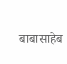बाबासाहेब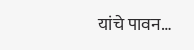यांचे पावन…